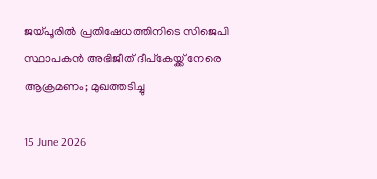ജയ്പൂരിൽ പ്രതിഷേധത്തിനിടെ സിജെപി സ്ഥാപകൻ അഭിജീത് ദീപ്കേയ്ക്ക് നേരെ ആക്രമണം; മുഖത്തടിച്ചു

15 June 2026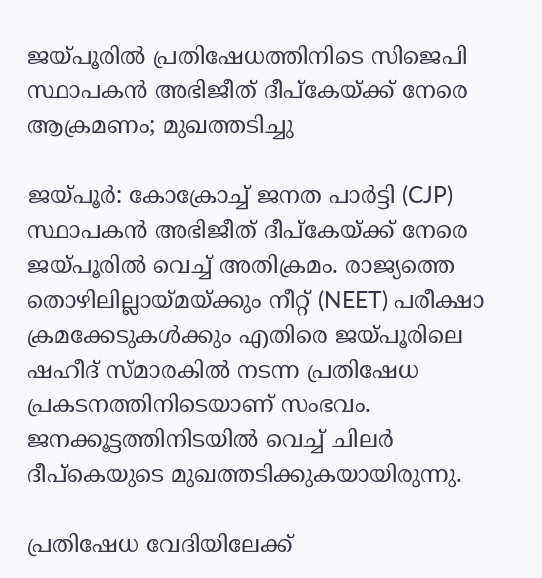ജയ്പൂരിൽ പ്രതിഷേധത്തിനിടെ സിജെപി സ്ഥാപകൻ അഭിജീത് ദീപ്കേയ്ക്ക് നേരെ ആക്രമണം; മുഖത്തടിച്ചു

ജയ്പൂർ: കോക്രോച്ച് ജനത പാർട്ടി (CJP) സ്ഥാപകൻ അഭിജീത് ദീപ്കേയ്ക്ക് നേരെ ജയ്പൂരിൽ വെച്ച് അതിക്രമം. രാജ്യത്തെ തൊഴിലില്ലായ്മയ്ക്കും നീറ്റ് (NEET) പരീക്ഷാ ക്രമക്കേടുകൾക്കും എതിരെ ജയ്പൂരിലെ ഷഹീദ് സ്മാരകിൽ നടന്ന പ്രതിഷേധ പ്രകടനത്തിനിടെയാണ് സംഭവം. ജനക്കൂട്ടത്തിനിടയിൽ വെച്ച് ചിലർ ദീപ്കെയുടെ മുഖത്തടിക്കുകയായിരുന്നു.

പ്രതിഷേധ വേദിയിലേക്ക്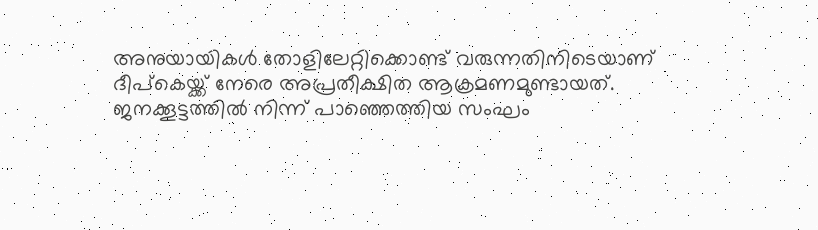അനുയായികൾ തോളിലേറ്റിക്കൊണ്ട് വരുന്നതിനിടെയാണ് ദീപ്കെയ്ക്ക് നേരെ അപ്രതീക്ഷിത ആക്രമണമുണ്ടായത്. ജനക്കൂട്ടത്തിൽ നിന്ന് പാഞ്ഞെത്തിയ സംഘം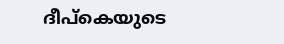ദീപ്കെയുടെ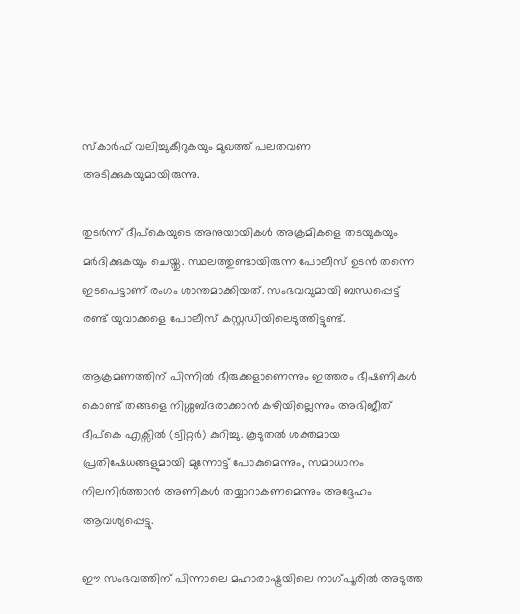സ്കാർഫ് വലിച്ചുകീറുകയും മുഖത്ത് പലതവണ അടിക്കുകയുമായിരുന്നു.

തുടർന്ന് ദീപ്കെയുടെ അനുയായികൾ അക്രമികളെ തടയുകയും മർദിക്കുകയും ചെയ്തു. സ്ഥലത്തുണ്ടായിരുന്ന പോലീസ് ഉടൻ തന്നെ ഇടപെട്ടാണ് രംഗം ശാന്തമാക്കിയത്. സംഭവവുമായി ബന്ധപ്പെട്ട് രണ്ട് യുവാക്കളെ പോലീസ് കസ്റ്റഡിയിലെടുത്തിട്ടുണ്ട്.

ആക്രമണത്തിന് പിന്നിൽ ഭീരുക്കളാണെന്നും ഇത്തരം ഭീഷണികൾ കൊണ്ട് തങ്ങളെ നിശ്ശബ്ദരാക്കാൻ കഴിയില്ലെന്നും അഭിജീത് ദീപ്കെ എക്സിൽ (ട്വിറ്റർ) കുറിച്ചു. കൂടുതൽ ശക്തമായ പ്രതിഷേധങ്ങളുമായി മുന്നോട്ട് പോകുമെന്നും, സമാധാനം നിലനിർത്താൻ അണികൾ തയ്യാറാകണമെന്നും അദ്ദേഹം ആവശ്യപ്പെട്ടു.

ഈ സംഭവത്തിന് പിന്നാലെ മഹാരാഷ്ട്രയിലെ നാഗ്പൂരിൽ അടുത്ത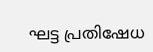ഘട്ട പ്രതിഷേധ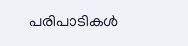പരിപാടികൾ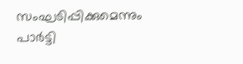സംഘടിപ്പിക്കുമെന്നും പാർട്ടി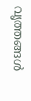വൃത്തങ്ങൾ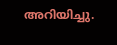അറിയിച്ചു.